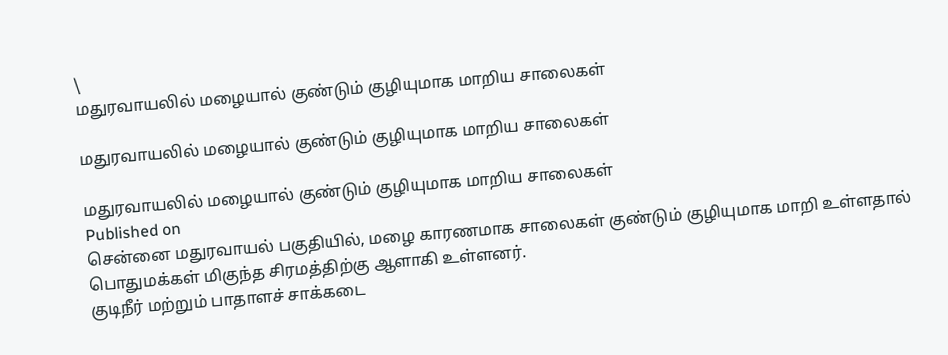\
மதுரவாயலில் மழையால் குண்டும் குழியுமாக மாறிய சாலைகள்

மதுரவாயலில் மழையால் குண்டும் குழியுமாக மாறிய சாலைகள்

மதுரவாயலில் மழையால் குண்டும் குழியுமாக மாறிய சாலைகள்
Published on
சென்னை மதுரவாயல் பகுதியில், மழை காரணமாக சாலைகள் குண்டும் குழியுமாக மாறி உள்ளதால் பொதுமக்கள் மிகுந்த சிரமத்திற்கு ஆளாகி உள்ளனர்.
குடிநீர் மற்றும் பாதாளச் சாக்கடை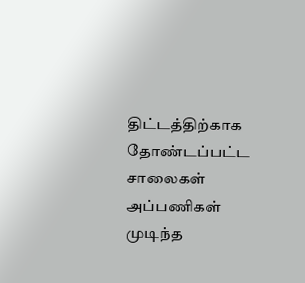திட்டத்திற்காக தோண்டப்பட்ட சாலைகள் அப்பணிகள் முடிந்த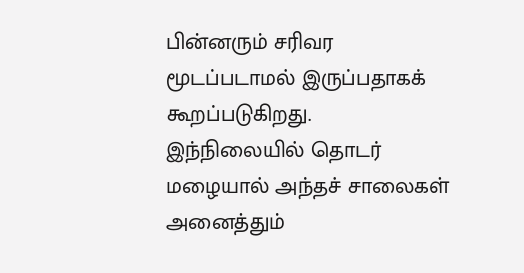பின்னரும் சரிவர மூடப்படாமல் இருப்பதாகக் கூறப்படுகிறது. இந்நிலையில் தொடர் மழையால் அந்தச் சாலைகள் அனைத்தும்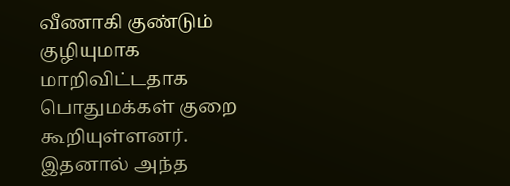வீணாகி குண்டும் குழியுமாக மாறிவிட்டதாக பொதுமக்கள் குறை கூறியுள்ளனர். இதனால் அந்த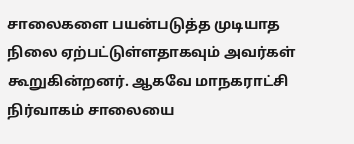சாலைகளை பயன்படுத்த முடியாத நிலை ஏற்பட்டுள்ளதாகவும் அவர்கள் கூறுகின்றனர். ஆகவே மாநகராட்சி நிர்வாகம் சாலையை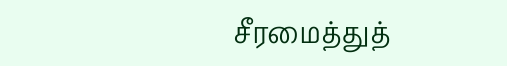சீரமைத்துத்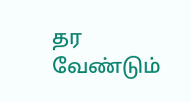தர வேண்டும்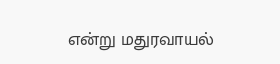என்று மதுரவாயல்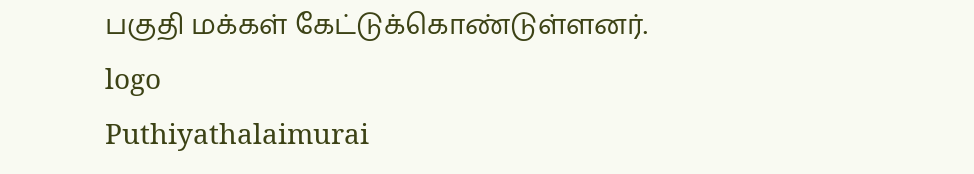பகுதி மக்கள் கேட்டுக்கொண்டுள்ளனர்.
logo
Puthiyathalaimurai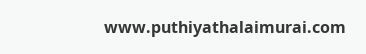www.puthiyathalaimurai.com